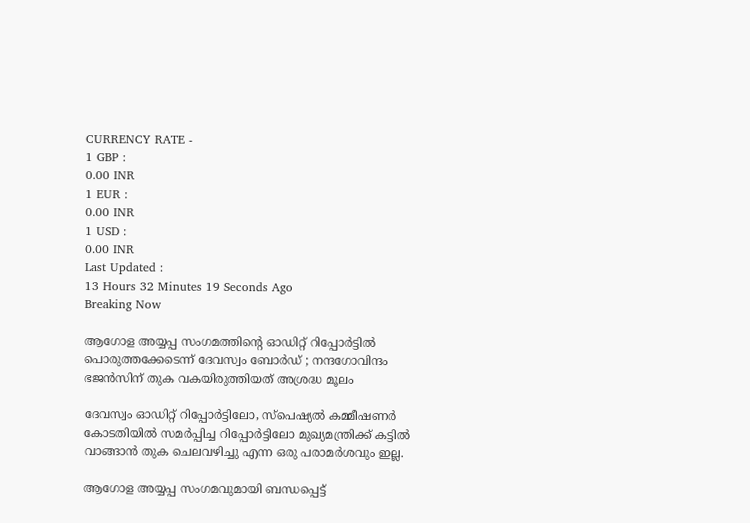CURRENCY RATE -
1 GBP :
0.00 INR
1 EUR :
0.00 INR
1 USD :
0.00 INR
Last Updated :
13 Hours 32 Minutes 19 Seconds Ago
Breaking Now

ആഗോള അയ്യപ്പ സംഗമത്തിന്റെ ഓഡിറ്റ് റിപ്പോര്‍ട്ടില്‍ പൊരുത്തക്കേടെന്ന് ദേവസ്വം ബോര്‍ഡ് ; നന്ദഗോവിന്ദം ഭജന്‍സിന് തുക വകയിരുത്തിയത് അശ്രദ്ധ മൂലം

ദേവസ്വം ഓഡിറ്റ് റിപ്പോര്‍ട്ടിലോ, സ്‌പെഷ്യല്‍ കമ്മീഷണര്‍ കോടതിയില്‍ സമര്‍പ്പിച്ച റിപ്പോര്‍ട്ടിലോ മുഖ്യമന്ത്രിക്ക് കട്ടില്‍ വാങ്ങാന്‍ തുക ചെലവഴിച്ചു എന്ന ഒരു പരാമര്‍ശവും ഇല്ല.

ആഗോള അയ്യപ്പ സംഗമവുമായി ബന്ധപ്പെട്ട്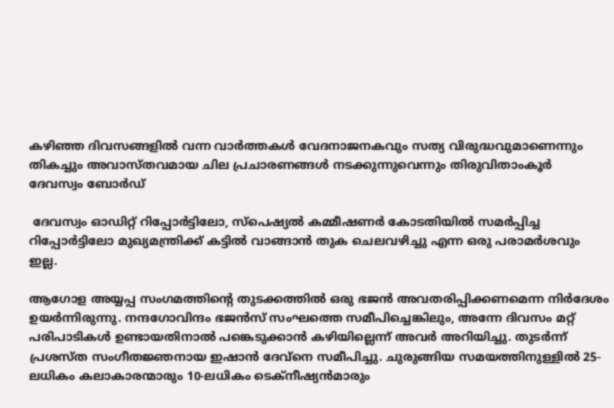കഴിഞ്ഞ ദിവസങ്ങളില്‍ വന്ന വാര്‍ത്തകള്‍ വേദനാജനകവും സത്യ വിരുദ്ധവുമാണെന്നും തികച്ചും അവാസ്തവമായ ചില പ്രചാരണങ്ങള്‍ നടക്കുന്നുവെന്നും തിരുവിതാംകൂര്‍ ദേവസ്വം ബോര്‍ഡ്

 ദേവസ്വം ഓഡിറ്റ് റിപ്പോര്‍ട്ടിലോ, സ്‌പെഷ്യല്‍ കമ്മീഷണര്‍ കോടതിയില്‍ സമര്‍പ്പിച്ച റിപ്പോര്‍ട്ടിലോ മുഖ്യമന്ത്രിക്ക് കട്ടില്‍ വാങ്ങാന്‍ തുക ചെലവഴിച്ചു എന്ന ഒരു പരാമര്‍ശവും ഇല്ല.

ആഗോള അയ്യപ്പ സംഗമത്തിന്റെ തുടക്കത്തില്‍ ഒരു ഭജന്‍ അവതരിപ്പിക്കണമെന്ന നിര്‍ദേശം ഉയര്‍ന്നിരുന്നു. നന്ദഗോവിന്ദം ഭജന്‍സ് സംഘത്തെ സമീപിച്ചെങ്കിലും, അന്നേ ദിവസം മറ്റ് പരിപാടികള്‍ ഉണ്ടായതിനാല്‍ പങ്കെടുക്കാന്‍ കഴിയില്ലെന്ന് അവര്‍ അറിയിച്ചു. തുടര്‍ന്ന് പ്രശസ്ത സംഗീതജ്ഞനായ ഇഷാന്‍ ദേവ്‌നെ സമീപിച്ചു. ചുരുങ്ങിയ സമയത്തിനുള്ളില്‍ 25-ലധികം കലാകാരന്മാരും 10-ലധികം ടെക്‌നീഷ്യന്‍മാരും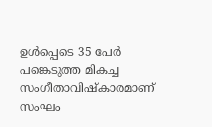ഉള്‍പ്പെടെ 35 പേര്‍ പങ്കെടുത്ത മികച്ച സംഗീതാവിഷ്‌കാരമാണ് സംഘം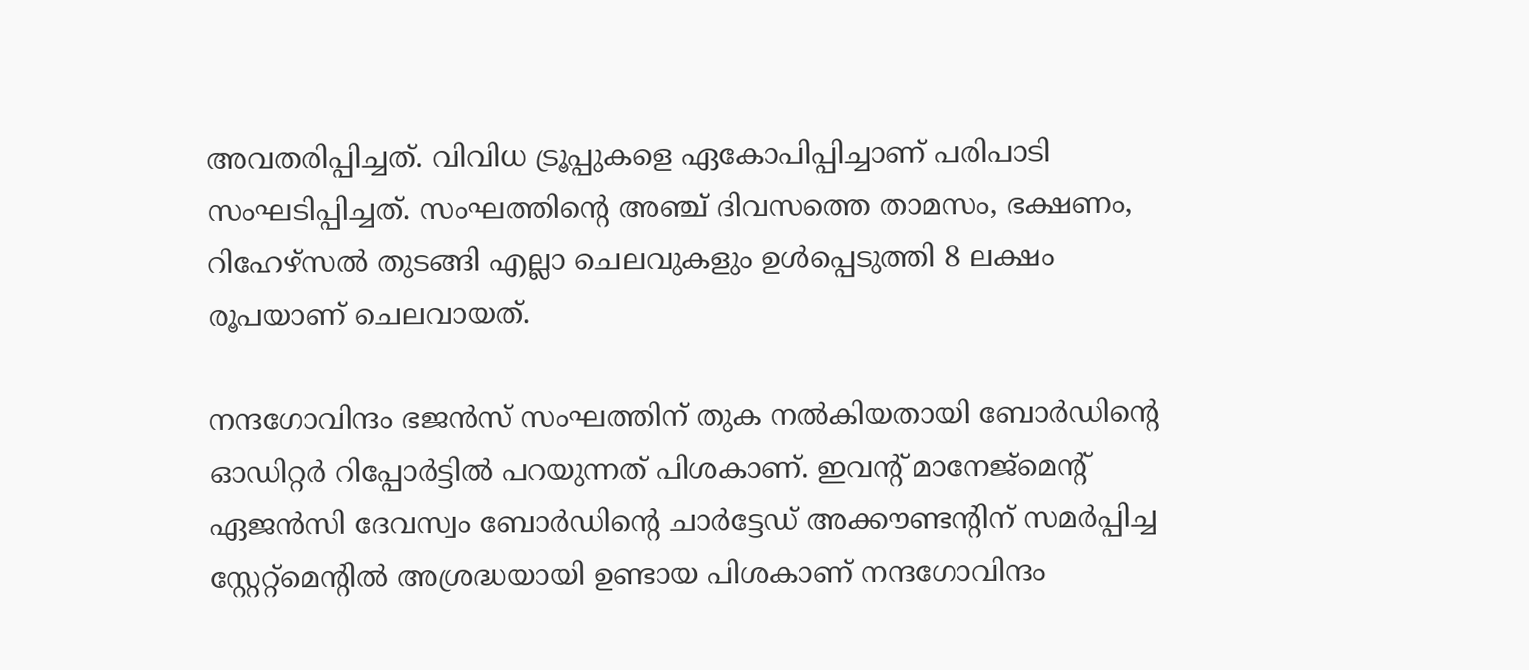അവതരിപ്പിച്ചത്. വിവിധ ട്രൂപ്പുകളെ ഏകോപിപ്പിച്ചാണ് പരിപാടി സംഘടിപ്പിച്ചത്. സംഘത്തിന്റെ അഞ്ച് ദിവസത്തെ താമസം, ഭക്ഷണം, റിഹേഴ്‌സല്‍ തുടങ്ങി എല്ലാ ചെലവുകളും ഉള്‍പ്പെടുത്തി 8 ലക്ഷം രൂപയാണ് ചെലവായത്.

നന്ദഗോവിന്ദം ഭജന്‍സ് സംഘത്തിന് തുക നല്‍കിയതായി ബോര്‍ഡിന്റെ ഓഡിറ്റര്‍ റിപ്പോര്‍ട്ടില്‍ പറയുന്നത് പിശകാണ്. ഇവന്റ് മാനേജ്‌മെന്റ് ഏജന്‍സി ദേവസ്വം ബോര്‍ഡിന്റെ ചാര്‍ട്ടേഡ് അക്കൗണ്ടന്റിന് സമര്‍പ്പിച്ച സ്റ്റേറ്റ്‌മെന്റില്‍ അശ്രദ്ധയായി ഉണ്ടായ പിശകാണ് നന്ദഗോവിന്ദം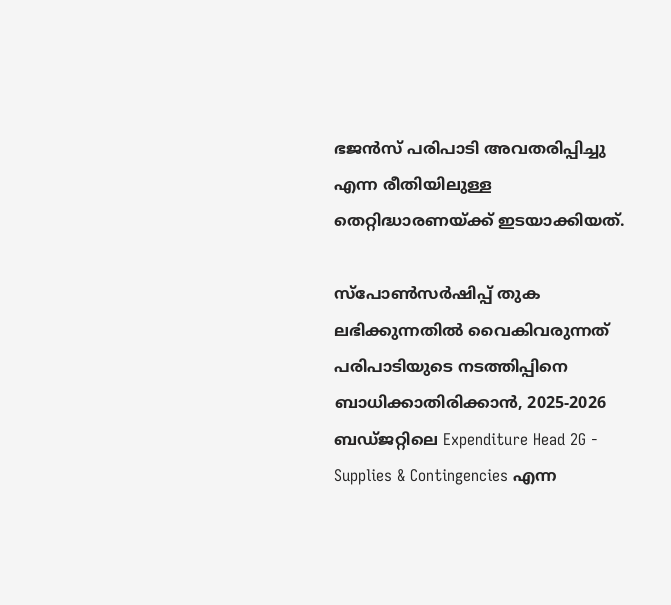ഭജന്‍സ് പരിപാടി അവതരിപ്പിച്ചു എന്ന രീതിയിലുള്ള തെറ്റിദ്ധാരണയ്ക്ക് ഇടയാക്കിയത്.

സ്‌പോണ്‍സര്‍ഷിപ്പ് തുക ലഭിക്കുന്നതില്‍ വൈകിവരുന്നത് പരിപാടിയുടെ നടത്തിപ്പിനെ ബാധിക്കാതിരിക്കാന്‍, 2025-2026 ബഡ്ജറ്റിലെ Expenditure Head 2G - Supplies & Contingencies എന്ന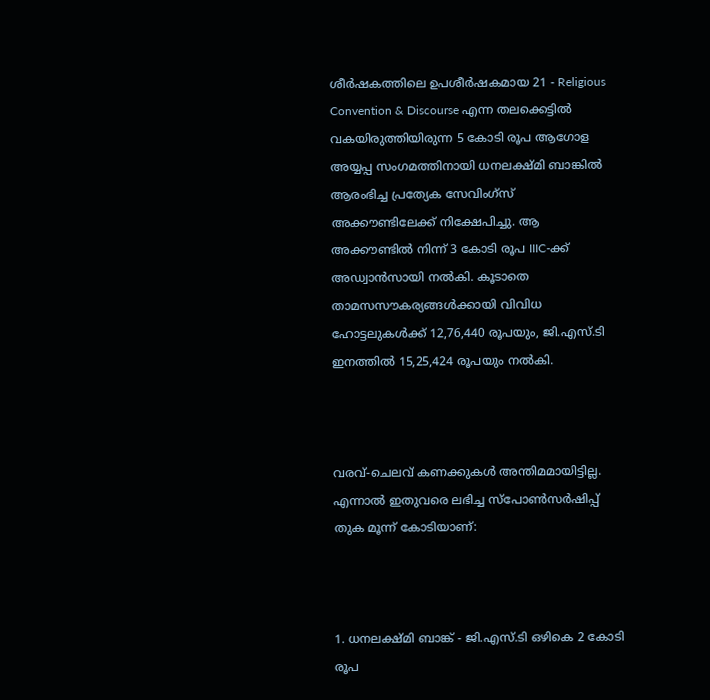ശീര്‍ഷകത്തിലെ ഉപശീര്‍ഷകമായ 21 - Religious Convention & Discourse എന്ന തലക്കെട്ടില്‍ വകയിരുത്തിയിരുന്ന 5 കോടി രൂപ ആഗോള അയ്യപ്പ സംഗമത്തിനായി ധനലക്ഷ്മി ബാങ്കില്‍ ആരംഭിച്ച പ്രത്യേക സേവിംഗ്‌സ് അക്കൗണ്ടിലേക്ക് നിക്ഷേപിച്ചു. ആ അക്കൗണ്ടില്‍ നിന്ന് 3 കോടി രൂപ IIIC-ക്ക് അഡ്വാന്‍സായി നല്‍കി. കൂടാതെ താമസസൗകര്യങ്ങള്‍ക്കായി വിവിധ ഹോട്ടലുകള്‍ക്ക് 12,76,440 രൂപയും, ജി.എസ്.ടി ഇനത്തില്‍ 15,25,424 രൂപയും നല്‍കി.



വരവ്-ചെലവ് കണക്കുകള്‍ അന്തിമമായിട്ടില്ല. എന്നാല്‍ ഇതുവരെ ലഭിച്ച സ്‌പോണ്‍സര്‍ഷിപ്പ് തുക മൂന്ന് കോടിയാണ്:



1. ധനലക്ഷ്മി ബാങ്ക് - ജി.എസ്.ടി ഒഴികെ 2 കോടി രൂപ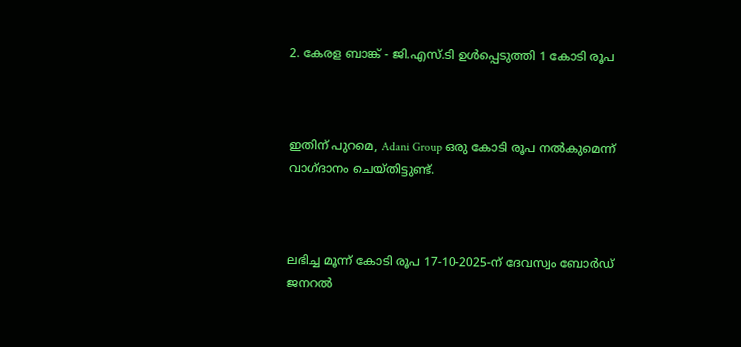2. കേരള ബാങ്ക് - ജി.എസ്.ടി ഉള്‍പ്പെടുത്തി 1 കോടി രൂപ



ഇതിന് പുറമെ, Adani Group ഒരു കോടി രൂപ നല്‍കുമെന്ന് വാഗ്ദാനം ചെയ്തിട്ടുണ്ട്.



ലഭിച്ച മൂന്ന് കോടി രൂപ 17-10-2025-ന് ദേവസ്വം ബോര്‍ഡ് ജനറല്‍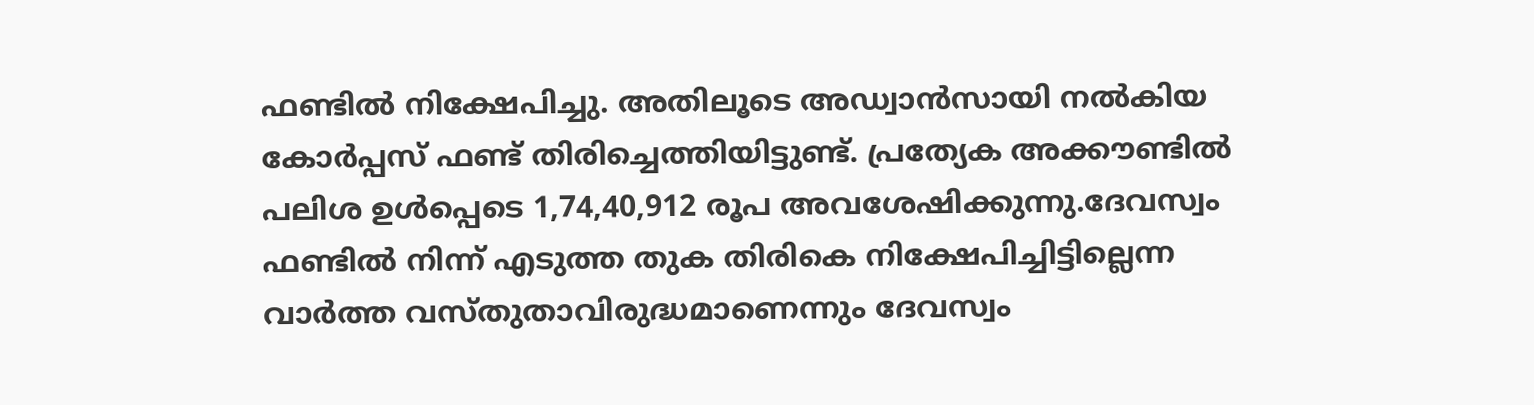ഫണ്ടില്‍ നിക്ഷേപിച്ചു. അതിലൂടെ അഡ്വാന്‍സായി നല്‍കിയ കോര്‍പ്പസ് ഫണ്ട് തിരിച്ചെത്തിയിട്ടുണ്ട്. പ്രത്യേക അക്കൗണ്ടില്‍ പലിശ ഉള്‍പ്പെടെ 1,74,40,912 രൂപ അവശേഷിക്കുന്നു.ദേവസ്വം ഫണ്ടില്‍ നിന്ന് എടുത്ത തുക തിരികെ നിക്ഷേപിച്ചിട്ടില്ലെന്ന വാര്‍ത്ത വസ്തുതാവിരുദ്ധമാണെന്നും ദേവസ്വം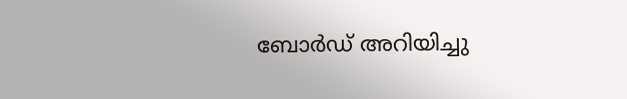ബോര്‍ഡ് അറിയിച്ചു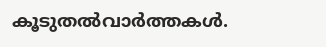കൂടുതല്‍വാര്‍ത്തകള്‍.